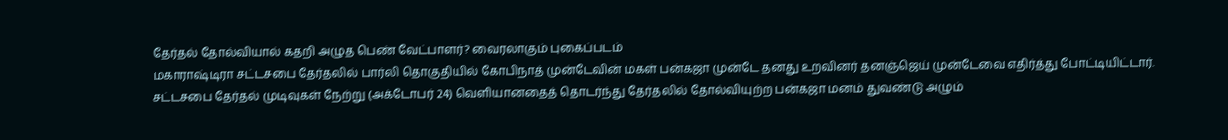தேர்தல் தோல்வியால் கதறி அழுத பெண் வேட்பாளர்? வைரலாகும் புகைப்படம்
மகாராஷ்டிரா சட்டசபை தேர்தலில் பார்லி தொகுதியில் கோபிநாத் முன்டேவின் மகள் பன்கஜா முன்டே தனது உறவினர் தனஞ்ஜெய் முன்டேவை எதிர்த்து போட்டியிட்டார். சட்டசபை தேர்தல் முடிவுகள் நேற்று (அக்டோபர் 24) வெளியானதைத் தொடர்ந்து தேர்தலில் தோல்வியுற்ற பன்கஜா மனம் துவண்டு அழும்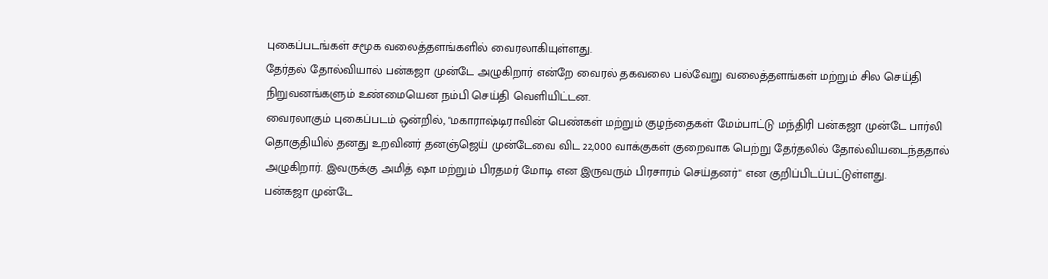புகைப்படங்கள் சமூக வலைத்தளங்களில் வைரலாகியுள்ளது.
தேர்தல் தோல்வியால் பன்கஜா முன்டே அழுகிறார் என்றே வைரல் தகவலை பல்வேறு வலைத்தளங்கள் மற்றும் சில செய்தி நிறுவனங்களும் உண்மையென நம்பி செய்தி வெளியிட்டன.
வைரலாகும் புகைப்படம் ஒன்றில், "மகாராஷ்டிராவின் பெண்கள் மற்றும் குழந்தைகள் மேம்பாட்டு மந்திரி பன்கஜா முன்டே பார்லி தொகுதியில் தனது உறவினர் தனஞ்ஜெய் முன்டேவை விட 22,000 வாக்குகள் குறைவாக பெற்று தேர்தலில் தோல்வியடைந்ததால் அழுகிறார். இவருக்கு அமித் ஷா மற்றும் பிரதமர் மோடி என இருவரும் பிரசாரம் செய்தனர்" என குறிப்பிடப்பட்டுள்ளது.
பன்கஜா முன்டே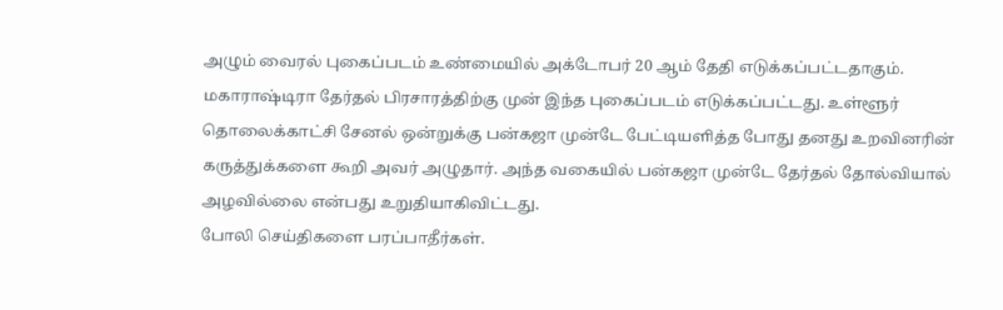அழும் வைரல் புகைப்படம் உண்மையில் அக்டோபர் 20 ஆம் தேதி எடுக்கப்பட்டதாகும். மகாராஷ்டிரா தேர்தல் பிரசாரத்திற்கு முன் இந்த புகைப்படம் எடுக்கப்பட்டது. உள்ளூர் தொலைக்காட்சி சேனல் ஒன்றுக்கு பன்கஜா முன்டே பேட்டியளித்த போது தனது உறவினரின் கருத்துக்களை கூறி அவர் அழுதார். அந்த வகையில் பன்கஜா முன்டே தேர்தல் தோல்வியால் அழவில்லை என்பது உறுதியாகிவிட்டது.
போலி செய்திகளை பரப்பாதீர்கள்.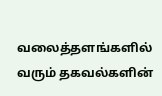வலைத்தளங்களில் வரும் தகவல்களின்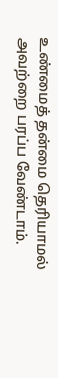உண்மைத் தன்மை தெரியாமல் அவற்றை பரப்ப வேண்டாம்.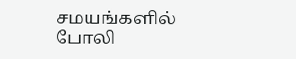சமயங்களில் போலி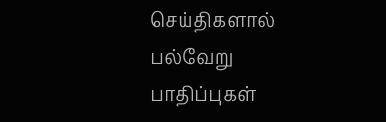செய்திகளால் பல்வேறு பாதிப்புகள்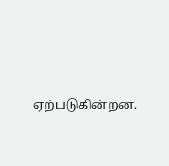ஏற்படுகின்றன.